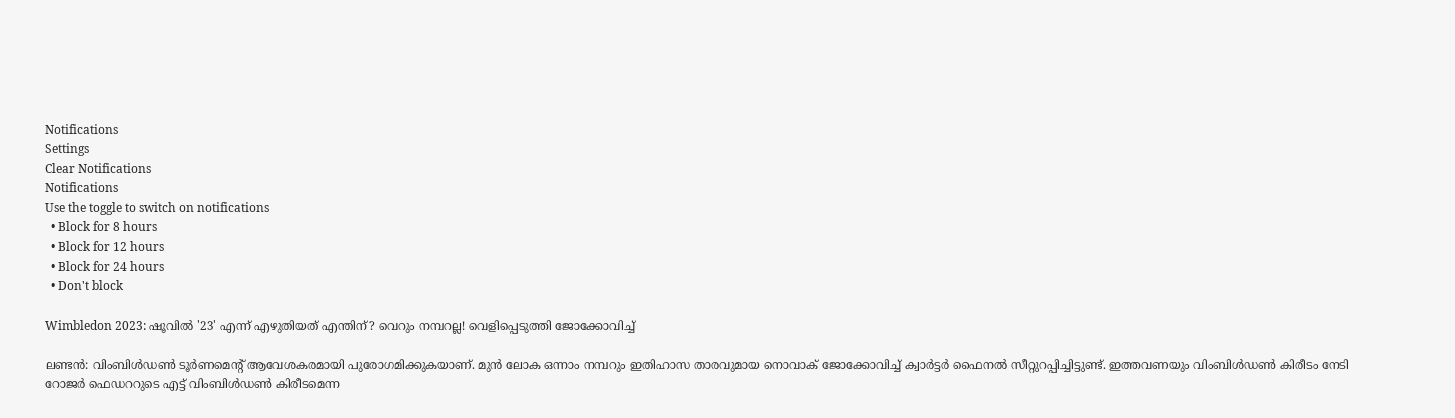Notifications
Settings
Clear Notifications
Notifications
Use the toggle to switch on notifications
  • Block for 8 hours
  • Block for 12 hours
  • Block for 24 hours
  • Don't block

Wimbledon 2023: ഷൂവില്‍ '23' എന്ന് എഴുതിയത് എന്തിന്? വെറും നമ്പറല്ല! വെളിപ്പെടുത്തി ജോക്കോവിച്ച്

ലണ്ടന്‍: വിംബിള്‍ഡണ്‍ ടൂര്‍ണമെന്റ് ആവേശകരമായി പുരോഗമിക്കുകയാണ്. മുന്‍ ലോക ഒന്നാം നമ്പറും ഇതിഹാസ താരവുമായ നൊവാക് ജോക്കോവിച്ച് ക്വാര്‍ട്ടര്‍ ഫൈനല്‍ സീറ്റുറപ്പിച്ചിട്ടുണ്ട്. ഇത്തവണയും വിംബിള്‍ഡണ്‍ കിരീടം നേടി റോജര്‍ ഫെഡററുടെ എട്ട് വിംബിള്‍ഡണ്‍ കിരീടമെന്ന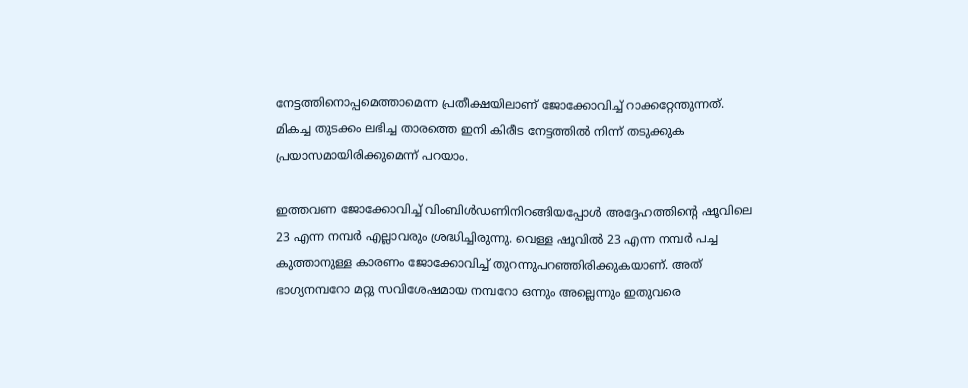നേട്ടത്തിനൊപ്പമെത്താമെന്ന പ്രതീക്ഷയിലാണ് ജോക്കോവിച്ച് റാക്കറ്റേന്തുന്നത്. മികച്ച തുടക്കം ലഭിച്ച താരത്തെ ഇനി കിരീട നേട്ടത്തില്‍ നിന്ന് തടുക്കുക പ്രയാസമായിരിക്കുമെന്ന് പറയാം.

ഇത്തവണ ജോക്കോവിച്ച് വിംബിള്‍ഡണിനിറങ്ങിയപ്പോള്‍ അദ്ദേഹത്തിന്റെ ഷൂവിലെ 23 എന്ന നമ്പര്‍ എല്ലാവരും ശ്രദ്ധിച്ചിരുന്നു. വെള്ള ഷൂവില്‍ 23 എന്ന നമ്പര്‍ പച്ച കുത്താനുള്ള കാരണം ജോക്കോവിച്ച് തുറന്നുപറഞ്ഞിരിക്കുകയാണ്. അത് ഭാഗ്യനമ്പറോ മറ്റു സവിശേഷമായ നമ്പറോ ഒന്നും അല്ലെന്നും ഇതുവരെ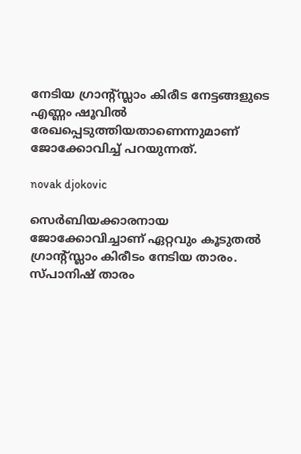നേടിയ ഗ്രാന്റ്സ്ലാം കിരീട നേട്ടങ്ങളുടെ എണ്ണം ഷൂവില്‍ രേഖപ്പെടുത്തിയതാണെന്നുമാണ് ജോക്കോവിച്ച് പറയുന്നത്.

novak djokovic

സെര്‍ബിയക്കാരനായ ജോക്കോവിച്ചാണ് ഏറ്റവും കൂടുതല്‍ ഗ്രാന്റ്സ്ലാം കിരീടം നേടിയ താരം. സ്പാനിഷ് താരം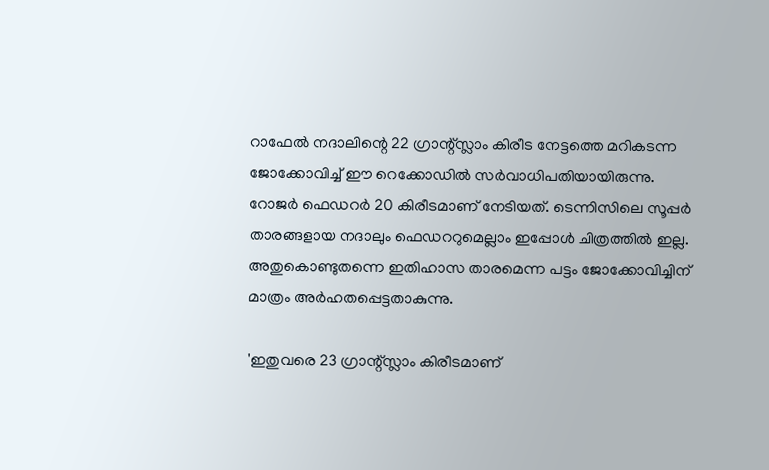റാഫേല്‍ നദാലിന്റെ 22 ഗ്രാന്റ്സ്ലാം കിരീട നേട്ടത്തെ മറികടന്ന ജോക്കോവിച്ച് ഈ റെക്കോഡില്‍ സര്‍വാധിപതിയായിരുന്നു. റോജര്‍ ഫെഡറര്‍ 20 കിരീടമാണ് നേടിയത്. ടെന്നിസിലെ സൂപ്പര്‍ താരങ്ങളായ നദാലും ഫെഡററുമെല്ലാം ഇപ്പോള്‍ ചിത്രത്തില്‍ ഇല്ല. അതുകൊണ്ടുതന്നെ ഇതിഹാസ താരമെന്ന പട്ടം ജോക്കോവിച്ചിന് മാത്രം അര്‍ഹതപ്പെട്ടതാകുന്നു.

'ഇതുവരെ 23 ഗ്രാന്റ്സ്ലാം കിരീടമാണ്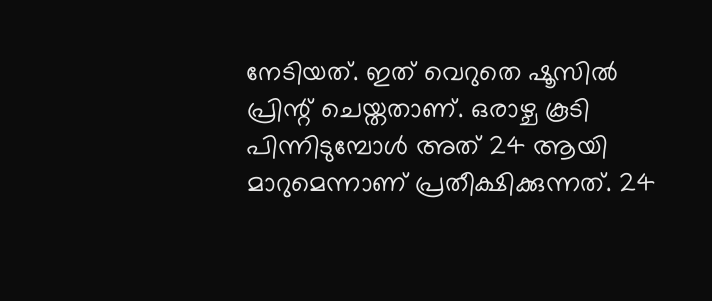നേടിയത്. ഇത് വെറുതെ ഷൂസില്‍ പ്രിന്റ് ചെയ്തതാണ്. ഒരാഴ്ച കൂടി പിന്നിടുമ്പോള്‍ അത് 24 ആയി മാറുമെന്നാണ് പ്രതീക്ഷിക്കുന്നത്. 24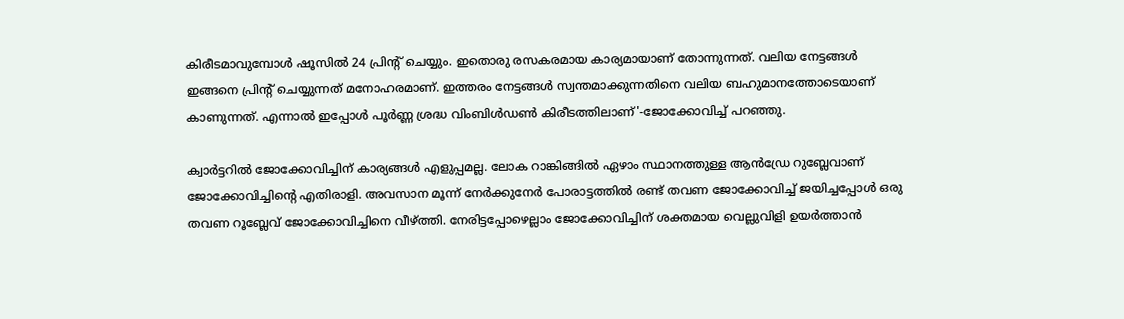കിരീടമാവുമ്പോള്‍ ഷൂസില്‍ 24 പ്രിന്റ് ചെയ്യും. ഇതൊരു രസകരമായ കാര്യമായാണ് തോന്നുന്നത്. വലിയ നേട്ടങ്ങള്‍ ഇങ്ങനെ പ്രിന്റ് ചെയ്യുന്നത് മനോഹരമാണ്. ഇത്തരം നേട്ടങ്ങള്‍ സ്വന്തമാക്കുന്നതിനെ വലിയ ബഹുമാനത്തോടെയാണ് കാണുന്നത്. എന്നാല്‍ ഇപ്പോള്‍ പൂര്‍ണ്ണ ശ്രദ്ധ വിംബിള്‍ഡണ്‍ കിരീടത്തിലാണ്'-ജോക്കോവിച്ച് പറഞ്ഞു.

ക്വാര്‍ട്ടറില്‍ ജോക്കോവിച്ചിന് കാര്യങ്ങള്‍ എളുപ്പമല്ല. ലോക റാങ്കിങ്ങില്‍ ഏഴാം സ്ഥാനത്തുള്ള ആന്‍ഡ്രേ റുബ്ലേവാണ് ജോക്കോവിച്ചിന്റെ എതിരാളി. അവസാന മൂന്ന് നേര്‍ക്കുനേര്‍ പോരാട്ടത്തില്‍ രണ്ട് തവണ ജോക്കോവിച്ച് ജയിച്ചപ്പോള്‍ ഒരു തവണ റൂബ്ലേവ് ജോക്കോവിച്ചിനെ വീഴ്ത്തി. നേരിട്ടപ്പോഴെല്ലാം ജോക്കോവിച്ചിന് ശക്തമായ വെല്ലുവിളി ഉയര്‍ത്താന്‍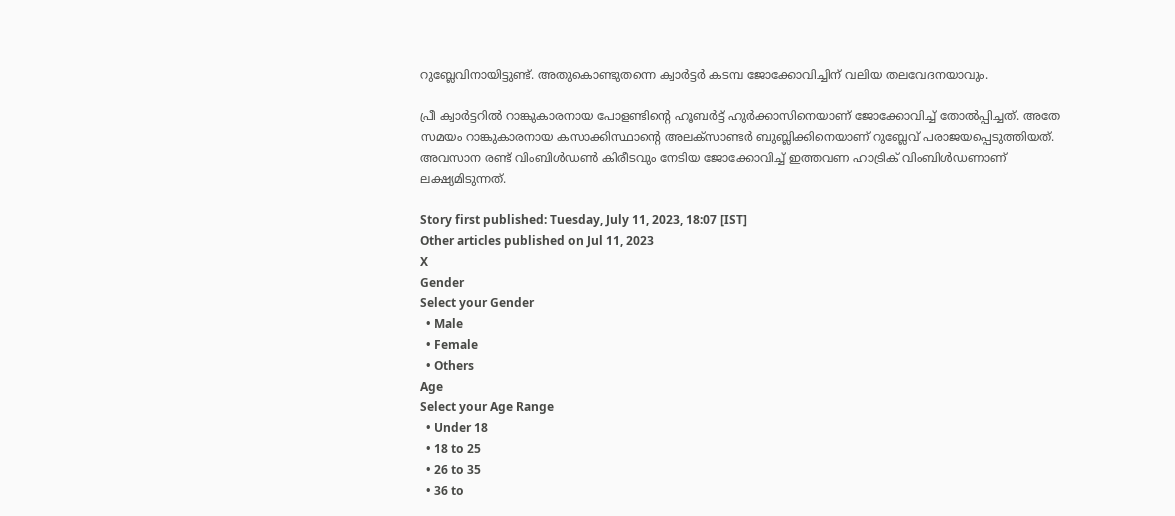റുബ്ലേവിനായിട്ടുണ്ട്. അതുകൊണ്ടുതന്നെ ക്വാര്‍ട്ടര്‍ കടമ്പ ജോക്കോവിച്ചിന് വലിയ തലവേദനയാവും.

പ്രീ ക്വാര്‍ട്ടറില്‍ റാങ്കുകാരനായ പോളണ്ടിന്റെ ഹൂബര്‍ട്ട് ഹുര്‍ക്കാസിനെയാണ് ജോക്കോവിച്ച് തോല്‍പ്പിച്ചത്. അതേ സമയം റാങ്കുകാരനായ കസാക്കിസ്ഥാന്റെ അലക്‌സാണ്ടര്‍ ബുബ്ലിക്കിനെയാണ് റുബ്ലേവ് പരാജയപ്പെടുത്തിയത്. അവസാന രണ്ട് വിംബിള്‍ഡണ്‍ കിരീടവും നേടിയ ജോക്കോവിച്ച് ഇത്തവണ ഹാട്രിക് വിംബിള്‍ഡണാണ് ലക്ഷ്യമിടുന്നത്.

Story first published: Tuesday, July 11, 2023, 18:07 [IST]
Other articles published on Jul 11, 2023
X
Gender
Select your Gender
  • Male
  • Female
  • Others
Age
Select your Age Range
  • Under 18
  • 18 to 25
  • 26 to 35
  • 36 to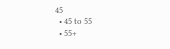45
  • 45 to 55
  • 55+